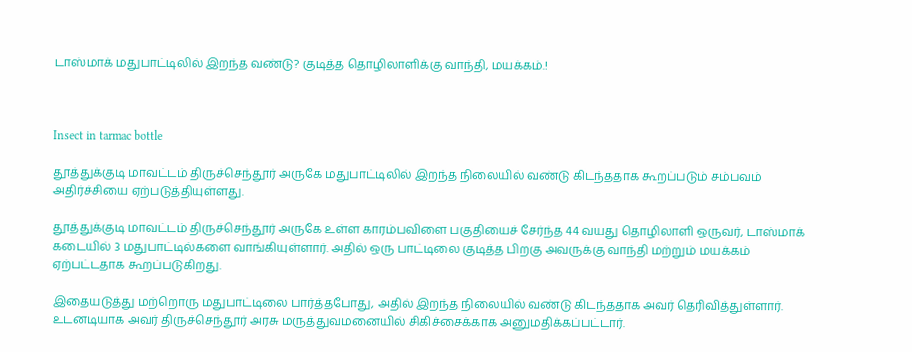டாஸ்மாக் மதுபாட்டிலில் இறந்த வண்டு? குடித்த தொழிலாளிக்கு வாந்தி, மயக்கம்.!



Insect in tarmac bottle

தூத்துக்குடி மாவட்டம் திருச்செந்தூர் அருகே மதுபாட்டிலில் இறந்த நிலையில் வண்டு கிடந்ததாக கூறப்படும் சம்பவம் அதிர்ச்சியை ஏற்படுத்தியுள்ளது.

தூத்துக்குடி மாவட்டம் திருச்செந்தூர் அருகே உள்ள காரம்பவிளை பகுதியைச் சேர்ந்த 44 வயது தொழிலாளி ஒருவர், டாஸ்மாக் கடையில் 3 மதுபாட்டில்களை வாங்கியுள்ளார். அதில் ஒரு பாட்டிலை குடித்த பிறகு அவருக்கு வாந்தி மற்றும் மயக்கம் ஏற்பட்டதாக கூறப்படுகிறது.

இதையடுத்து மற்றொரு மதுபாட்டிலை பார்த்தபோது, அதில் இறந்த நிலையில் வண்டு கிடந்ததாக அவர் தெரிவித்துள்ளார். உடனடியாக அவர் திருச்செந்தூர் அரசு மருத்துவமனையில் சிகிச்சைக்காக அனுமதிக்கப்பட்டார்.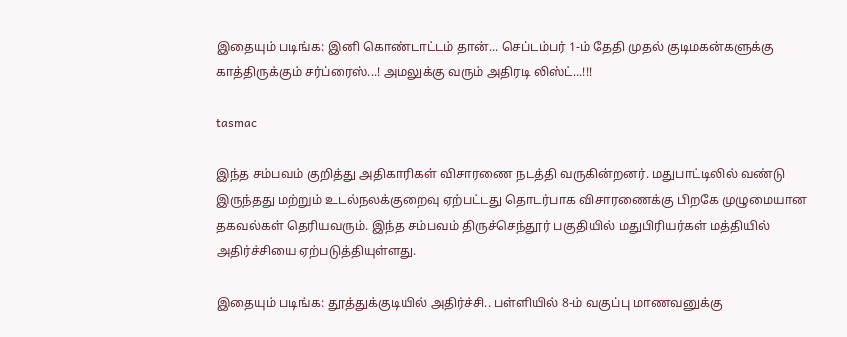இதையும் படிங்க: இனி கொண்டாட்டம் தான்... செப்டம்பர் 1-ம் தேதி முதல் குடிமகன்களுக்கு காத்திருக்கும் சர்ப்ரைஸ்...! அமலுக்கு வரும் அதிரடி லிஸ்ட்...!!!

tasmac

இந்த சம்பவம் குறித்து அதிகாரிகள் விசாரணை நடத்தி வருகின்றனர். மதுபாட்டிலில் வண்டு இருந்தது மற்றும் உடல்நலக்குறைவு ஏற்பட்டது தொடர்பாக விசாரணைக்கு பிறகே முழுமையான தகவல்கள் தெரியவரும். இந்த சம்பவம் திருச்செந்தூர் பகுதியில் மதுபிரியர்கள் மத்தியில் அதிர்ச்சியை ஏற்படுத்தியுள்ளது.

இதையும் படிங்க: தூத்துக்குடியில் அதிர்ச்சி.. பள்ளியில் 8-ம் வகுப்பு மாணவனுக்கு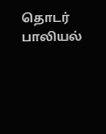தொடர் பாலியல்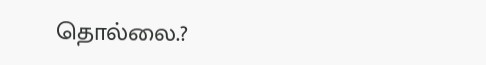தொல்லை.?